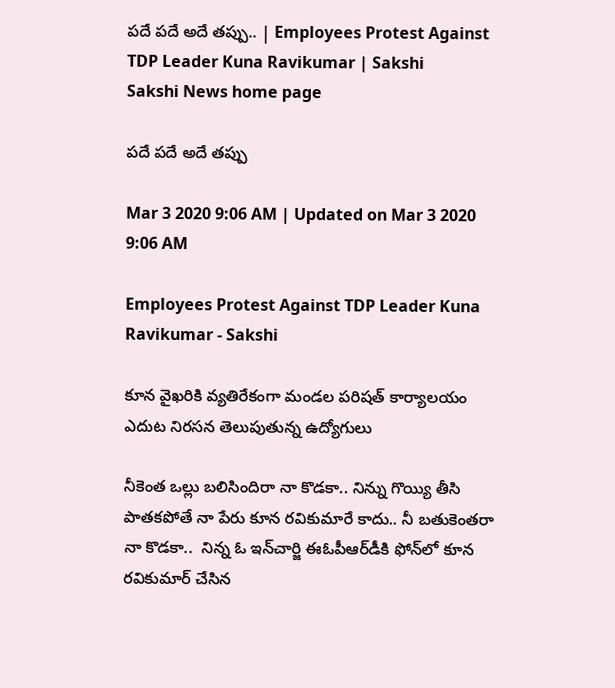పదే పదే అదే తప్పు.. | Employees Protest Against TDP Leader Kuna Ravikumar | Sakshi
Sakshi News home page

పదే పదే అదే తప్పు

Mar 3 2020 9:06 AM | Updated on Mar 3 2020 9:06 AM

Employees Protest Against TDP Leader Kuna Ravikumar - Sakshi

కూన వైఖరికి వ్యతిరేకంగా మండల పరిషత్‌ కార్యాలయం ఎదుట నిరసన తెలుపుతున్న ఉద్యోగులు

నీకెంత ఒల్లు బలిసిందిరా నా కొడకా.. నిన్ను గొయ్యి తీసి పాతకపోతే నా పేరు కూన రవికుమారే కాదు.. నీ బతుకెంతరా నా కొడకా..  నిన్న ఓ ఇన్‌చార్జి ఈఓపీఆర్‌డీకి ఫోన్‌లో కూన రవికుమార్‌ చేసిన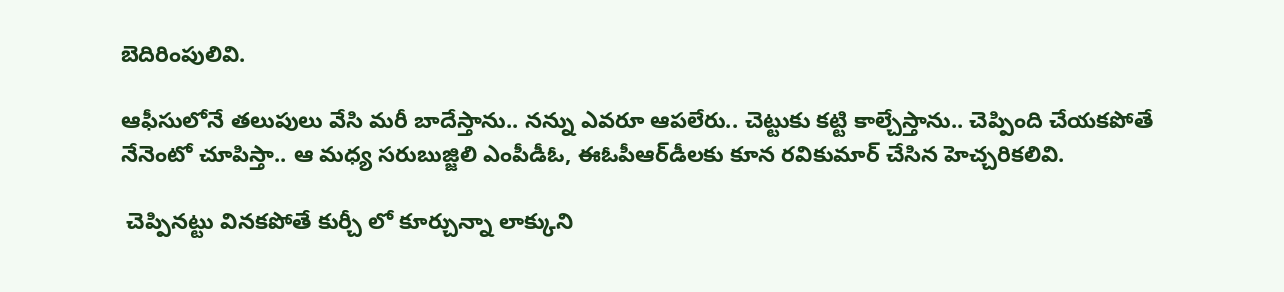బెదిరింపులివి.

ఆఫీసులోనే తలుపులు వేసి మరీ బాదేస్తాను.. నన్ను ఎవరూ ఆపలేరు.. చెట్టుకు కట్టి కాల్చేస్తాను.. చెప్పింది చేయకపోతే నేనెంటో చూపిస్తా.. ఆ మధ్య సరుబుజ్జిలి ఎంపీడీఓ, ఈఓపీఆర్‌డీలకు కూన రవికుమార్‌ చేసిన హెచ్చరికలివి.

 చెప్పినట్టు వినకపోతే కుర్చీ లో కూర్చున్నా లాక్కుని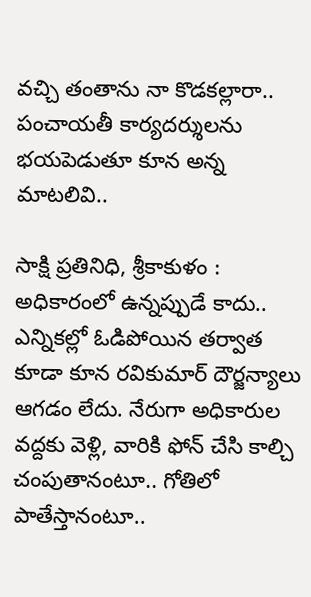వచ్చి తంతాను నా కొడకల్లారా.. పంచాయతీ కార్యదర్శులను భయపెడుతూ కూన అన్న మాటలివి..

సాక్షి ప్రతినిధి, శ్రీకాకుళం :   అధికారంలో ఉన్నప్పుడే కాదు.. ఎన్నికల్లో ఓడిపోయిన తర్వాత కూడా కూన రవికుమార్‌ దౌర్జన్యాలు ఆగడం లేదు. నేరుగా అధికారుల వద్దకు వెళ్లి, వారికి ఫోన్‌ చేసి కాల్చి చంపుతానంటూ.. గోతిలో పాతేస్తానంటూ..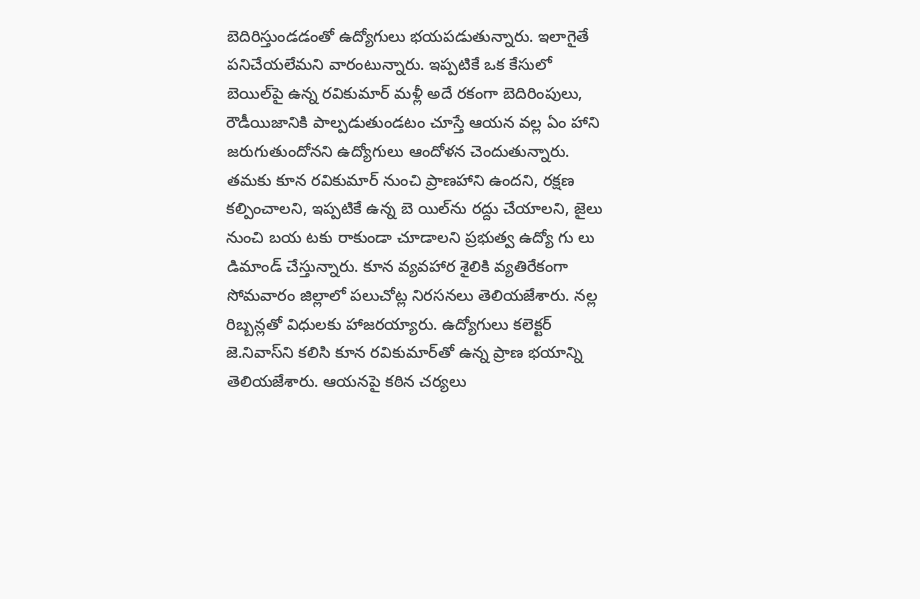బెదిరిస్తుండడంతో ఉద్యోగులు భయపడుతున్నారు. ఇలాగైతే పనిచేయలేమని వారంటున్నారు. ఇప్పటికే ఒక కేసులో బెయిల్‌పై ఉన్న రవికుమార్‌ మళ్లీ అదే రకంగా బెదిరింపులు, రౌడీయిజానికి పాల్పడుతుండటం చూస్తే ఆయన వల్ల ఏం హాని జరుగుతుందోనని ఉద్యోగులు ఆందోళన చెందుతున్నారు. తమకు కూన రవికుమార్‌ నుంచి ప్రాణహాని ఉందని, రక్షణ కల్పించాలని, ఇప్పటికే ఉన్న బె యిల్‌ను రద్దు చేయాలని, జైలు నుంచి బయ టకు రాకుండా చూడాలని ప్రభుత్వ ఉద్యో గు లు డిమాండ్‌ చేస్తున్నారు. కూన వ్యవహార శైలికి వ్యతిరేకంగా సోమవారం జిల్లాలో పలుచోట్ల నిరసనలు తెలియజేశారు. నల్ల రిబ్బన్లతో విధులకు హాజరయ్యారు. ఉద్యోగులు కలెక్టర్‌ జె.నివాస్‌ని కలిసి కూన రవికుమార్‌తో ఉన్న ప్రాణ భయాన్ని తెలియజేశారు. ఆయనపై కఠిన చర్యలు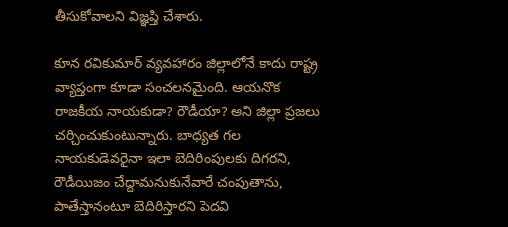తీసుకోవాలని విజ్ఞప్తి చేశారు.

కూన రవికుమార్‌ వ్యవహారం జిల్లాలోనే కాదు రాష్ట్ర వ్యాప్తంగా కూడా సంచలనమైంది. ఆయనొక రాజకీయ నాయకుడా? రౌడీయా? అని జిల్లా ప్రజలు చర్చించుకుంటున్నారు. బాధ్యత గల నాయకుడెవరైనా ఇలా బెదిరింపులకు దిగరని, రౌడీయిజం చేద్దామనుకునేవారే చంపుతాను, పాతేస్తానంటూ బెదిరిస్తారని పెదవి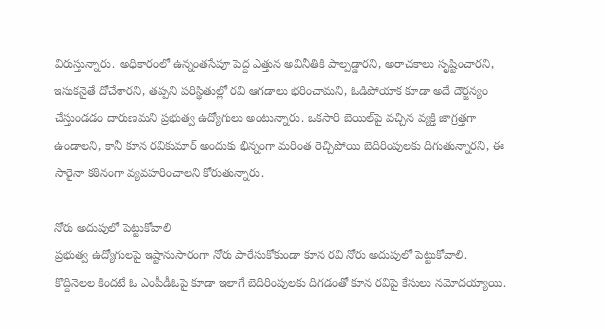విరుస్తున్నారు. అధికారంలో ఉన్నంతసేపూ పెద్ద ఎత్తున అవినీతికి పాల్పడ్డారని, అరాచకాలు సృష్టించారని, ఇసుకనైతే దోచేశారని, తప్పని పరిస్థితుల్లో రవి ఆగడాలు భరించామని, ఓడిపోయాక కూడా అదే దౌర్జన్యం చేస్తుండడం దారుణమని ప్రభుత్వ ఉద్యోగులు అంటున్నారు. ఒకసారి బెయిల్‌పై వచ్చిన వ్యక్తి జాగ్రత్తగా ఉండాలని, కానీ కూన రవికుమార్‌ అందుకు భిన్నంగా మరింత రెచ్చిపోయి బెదిరింపులకు దిగుతున్నారని, ఈ సారైనా కఠినంగా వ్యవహరించాలని కోరుతున్నారు.

నోరు అదుపులో పెట్టుకోవాలి
ప్రభుత్వ ఉద్యోగులపై ఇష్టానుసారంగా నోరు పారేసుకోకుండా కూన రవి నోరు అదుపులో పెట్టుకోవాలి. కొద్దినెలల కిందటే ఓ ఎంపీడీఓపై కూడా ఇలాగే బెదిరింపులకు దిగడంతో కూన రవిపై కేసులు నమోదయ్యాయి.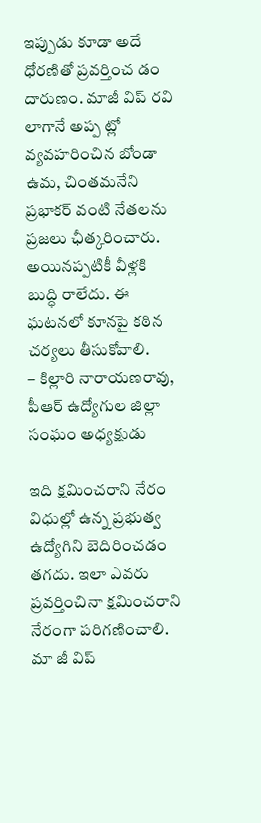ఇప్పుడు కూడా అదే ధోరణితో ప్రవర్తించ డం దారుణం. మాజీ విప్‌ రవి లాగానే అప్ప ట్లో వ్యవహరించిన బోండా ఉమ, చింతమనేని ప్రభాకర్‌ వంటి నేతలను ప్రజలు ఛీత్కరించారు. అయినప్పటికీ వీళ్లకి బుద్ధి రాలేదు. ఈ ఘటనలో కూనపై కఠిన చర్యలు తీసుకోవాలి.
– కిల్లారి నారాయణరావు, పీఆర్‌ ఉద్యోగుల జిల్లా సంఘం అధ్యక్షుడు

ఇది క్షమించరాని నేరం
విధుల్లో ఉన్న ప్రభుత్వ ఉద్యోగిని బెదిరించడం తగదు. ఇలా ఎవరు ప్రవర్తించినా క్షమించరాని నేరంగా పరిగణించాలి. మా జీ విప్‌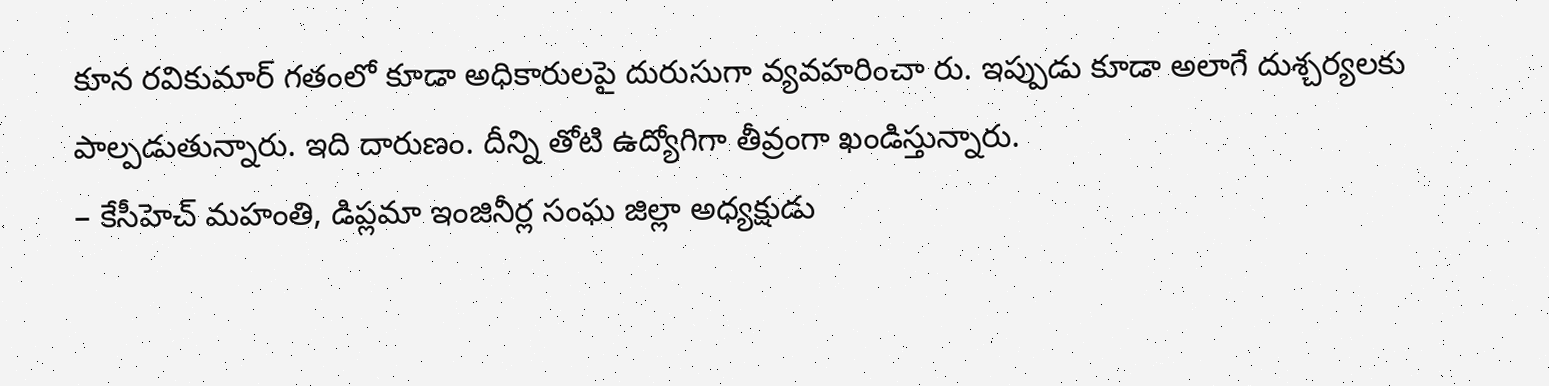కూన రవికుమార్‌ గతంలో కూడా అధికారులపై దురుసుగా వ్యవహరించా రు. ఇప్పుడు కూడా అలాగే దుశ్చర్యలకు పాల్పడుతున్నారు. ఇది దారుణం. దీన్ని తోటి ఉద్యోగిగా తీవ్రంగా ఖండిస్తున్నారు.
– కేసీహెచ్‌ మహంతి, డిప్లమా ఇంజినీర్ల సంఘ జిల్లా అధ్యక్షుడు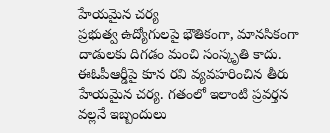హేయమైన చర్య
ప్రభుత్వ ఉద్యోగులపై భౌతికంగా, మానసికంగా దాడులకు దిగడం మంచి సంస్కృతి కాదు. ఈఓపీఆర్డీపై కూన రవి వ్యవహరించిన తీరు హేయమైన చర్య. గతంలో ఇలాంటి ప్రవర్తన వల్లనే ఇబ్బందులు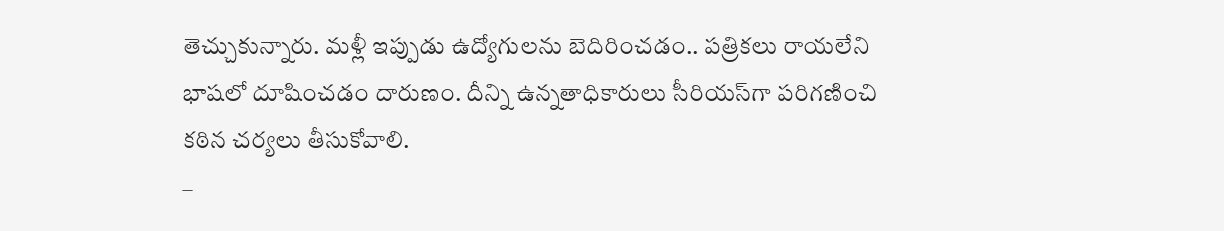తెచ్చుకున్నారు. మళ్లీ ఇప్పుడు ఉద్యోగులను బెదిరించడం.. పత్రికలు రాయలేని భాషలో దూషించడం దారుణం. దీన్ని ఉన్నతాధికారులు సీరియస్‌గా పరిగణించి కఠిన చర్యలు తీసుకోవాలి.
–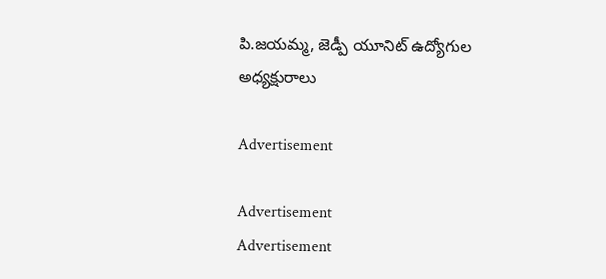పి.జయమ్మ, జెడ్పీ యూనిట్‌ ఉద్యోగుల అధ్యక్షురాలు

Advertisement

Advertisement
Advertisement